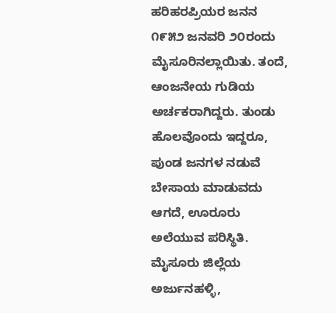ಹರಿಹರಪ್ರಿಯರ ಜನನ ೧೯೫೨ ಜನವರಿ ೨೦ರಂದು ಮೈಸೂರಿನಲ್ಲಾಯಿತು. ತಂದೆ, ಆಂಜನೇಯ ಗುಡಿಯ ಅರ್ಚಕರಾಗಿದ್ದರು. ತುಂಡು ಹೊಲವೊಂದು ಇದ್ದರೂ, ಪುಂಡ ಜನಗಳ ನಡುವೆ ಬೇಸಾಯ ಮಾಡುವದು ಆಗದೆ, ಊರೂರು ಅಲೆಯುವ ಪರಿಸ್ಥಿತಿ. ಮೈಸೂರು ಜಿಲ್ಲೆಯ ಅರ್ಜುನಹಳ್ಳಿ,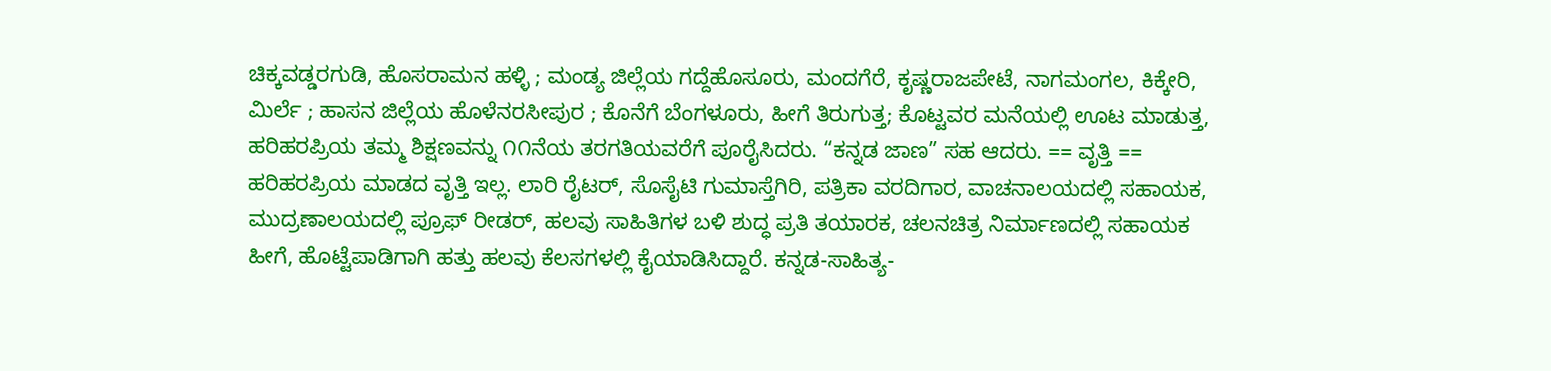ಚಿಕ್ಕವಡ್ಡರಗುಡಿ, ಹೊಸರಾಮನ ಹಳ್ಳಿ ; ಮಂಡ್ಯ ಜಿಲ್ಲೆಯ ಗದ್ದೆಹೊಸೂರು, ಮಂದಗೆರೆ, ಕೃಷ್ಣರಾಜಪೇಟೆ, ನಾಗಮಂಗಲ, ಕಿಕ್ಕೇರಿ, ಮಿರ್ಲೆ ; ಹಾಸನ ಜಿಲ್ಲೆಯ ಹೊಳೆನರಸೀಪುರ ; ಕೊನೆಗೆ ಬೆಂಗಳೂರು, ಹೀಗೆ ತಿರುಗುತ್ತ; ಕೊಟ್ಟವರ ಮನೆಯಲ್ಲಿ ಊಟ ಮಾಡುತ್ತ, ಹರಿಹರಪ್ರಿಯ ತಮ್ಮ ಶಿಕ್ಷಣವನ್ನು ೧೧ನೆಯ ತರಗತಿಯವರೆಗೆ ಪೂರೈಸಿದರು. “ಕನ್ನಡ ಜಾಣ” ಸಹ ಆದರು. == ವೃತ್ತಿ == ಹರಿಹರಪ್ರಿಯ ಮಾಡದ ವೃತ್ತಿ ಇಲ್ಲ. ಲಾರಿ ರೈಟರ್, ಸೊಸೈಟಿ ಗುಮಾಸ್ತೆಗಿರಿ, ಪತ್ರಿಕಾ ವರದಿಗಾರ, ವಾಚನಾಲಯದಲ್ಲಿ ಸಹಾಯಕ, ಮುದ್ರಣಾಲಯದಲ್ಲಿ ಪ್ರೂಫ್ ರೀಡರ್, ಹಲವು ಸಾಹಿತಿಗಳ ಬಳಿ ಶುದ್ಧ ಪ್ರತಿ ತಯಾರಕ, ಚಲನಚಿತ್ರ ನಿರ್ಮಾಣದಲ್ಲಿ ಸಹಾಯಕ ಹೀಗೆ, ಹೊಟ್ಟೆಪಾಡಿಗಾಗಿ ಹತ್ತು ಹಲವು ಕೆಲಸಗಳಲ್ಲಿ ಕೈಯಾಡಿಸಿದ್ದಾರೆ. ಕನ್ನಡ-ಸಾಹಿತ್ಯ-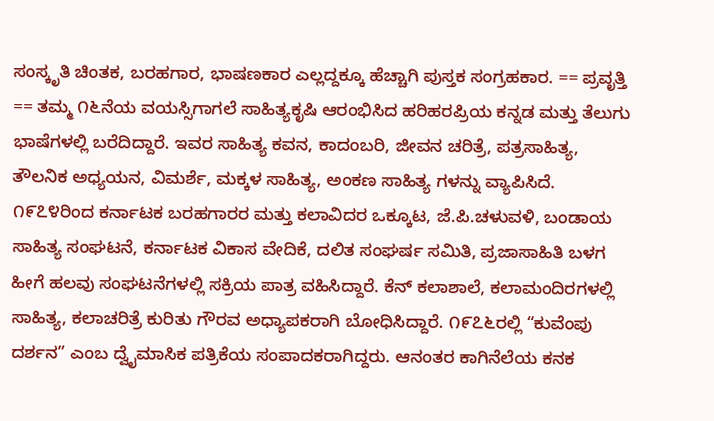ಸಂಸ್ಕೃತಿ ಚಿಂತಕ, ಬರಹಗಾರ, ಭಾಷಣಕಾರ ಎಲ್ಲದ್ದಕ್ಕೂ ಹೆಚ್ಚಾಗಿ ಪುಸ್ತಕ ಸಂಗ್ರಹಕಾರ. == ಪ್ರವೃತ್ತಿ == ತಮ್ಮ ೧೬ನೆಯ ವಯಸ್ಸಿಗಾಗಲೆ ಸಾಹಿತ್ಯಕೃಷಿ ಆರಂಭಿಸಿದ ಹರಿಹರಪ್ರಿಯ ಕನ್ನಡ ಮತ್ತು ತೆಲುಗು ಭಾಷೆಗಳಲ್ಲಿ ಬರೆದಿದ್ದಾರೆ. ಇವರ ಸಾಹಿತ್ಯ ಕವನ, ಕಾದಂಬರಿ, ಜೀವನ ಚರಿತ್ರೆ, ಪತ್ರಸಾಹಿತ್ಯ, ತೌಲನಿಕ ಅಧ್ಯಯನ, ವಿಮರ್ಶೆ, ಮಕ್ಕಳ ಸಾಹಿತ್ಯ, ಅಂಕಣ ಸಾಹಿತ್ಯ ಗಳನ್ನು ವ್ಯಾಪಿಸಿದೆ. ೧೯೭೪ರಿಂದ ಕರ್ನಾಟಕ ಬರಹಗಾರರ ಮತ್ತು ಕಲಾವಿದರ ಒಕ್ಕೂಟ, ಜೆ.ಪಿ.ಚಳುವಳಿ, ಬಂಡಾಯ ಸಾಹಿತ್ಯ ಸಂಘಟನೆ, ಕರ್ನಾಟಕ ವಿಕಾಸ ವೇದಿಕೆ, ದಲಿತ ಸಂಘರ್ಷ ಸಮಿತಿ, ಪ್ರಜಾಸಾಹಿತಿ ಬಳಗ ಹೀಗೆ ಹಲವು ಸಂಘಟನೆಗಳಲ್ಲಿ ಸಕ್ರಿಯ ಪಾತ್ರ ವಹಿಸಿದ್ದಾರೆ. ಕೆನ್ ಕಲಾಶಾಲೆ, ಕಲಾಮಂದಿರಗಳಲ್ಲಿ ಸಾಹಿತ್ಯ, ಕಲಾಚರಿತ್ರೆ ಕುರಿತು ಗೌರವ ಅಧ್ಯಾಪಕರಾಗಿ ಬೋಧಿಸಿದ್ದಾರೆ. ೧೯೭೬ರಲ್ಲಿ “ಕುವೆಂಪು ದರ್ಶನ” ಎಂಬ ದ್ವೈಮಾಸಿಕ ಪತ್ರಿಕೆಯ ಸಂಪಾದಕರಾಗಿದ್ದರು. ಆನಂತರ ಕಾಗಿನೆಲೆಯ ಕನಕ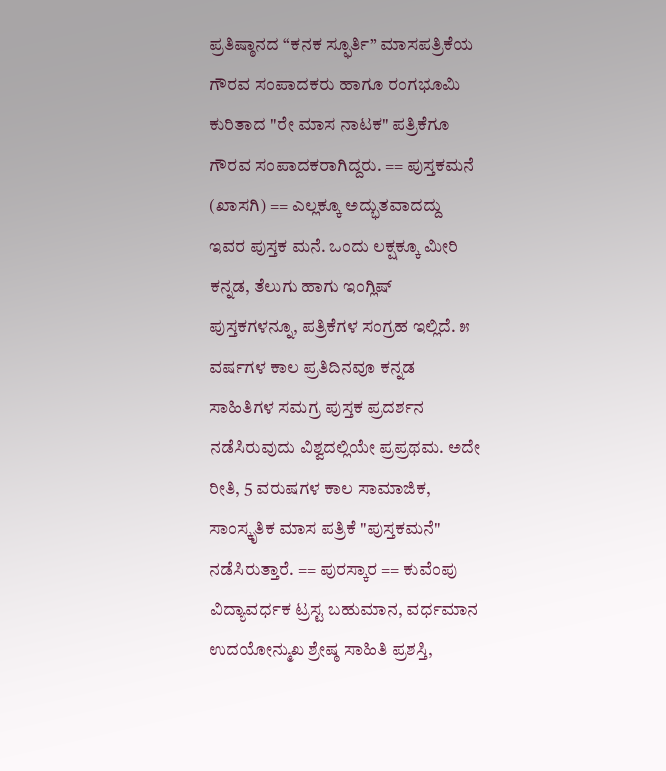ಪ್ರತಿಷ್ಠಾನದ “ಕನಕ ಸ್ಫೂರ್ತಿ” ಮಾಸಪತ್ರಿಕೆಯ ಗೌರವ ಸಂಪಾದಕರು ಹಾಗೂ ರಂಗಭೂಮಿ ಕುರಿತಾದ "ರೇ ಮಾಸ ನಾಟಕ" ಪತ್ರಿಕೆಗೂ ಗೌರವ ಸಂಪಾದಕರಾಗಿದ್ದರು. == ಪುಸ್ತಕಮನೆ (ಖಾಸಗಿ) == ಎಲ್ಲಕ್ಕೂ ಅದ್ಭುತವಾದದ್ದು ಇವರ ಪುಸ್ತಕ ಮನೆ. ಒಂದು ಲಕ್ಷಕ್ಕೂ ಮೀರಿ ಕನ್ನಡ, ತೆಲುಗು ಹಾಗು ಇಂಗ್ಲಿಷ್ ಪುಸ್ತಕಗಳನ್ನೂ, ಪತ್ರಿಕೆಗಳ ಸಂಗ್ರಹ ಇಲ್ಲಿದೆ. ೫ ವರ್ಷಗಳ ಕಾಲ ಪ್ರತಿದಿನವೂ ಕನ್ನಡ ಸಾಹಿತಿಗಳ ಸಮಗ್ರ ಪುಸ್ತಕ ಪ್ರದರ್ಶನ ನಡೆಸಿರುವುದು ವಿಶ್ವದಲ್ಲಿಯೇ ಪ್ರಪ್ರಥಮ. ಅದೇ ರೀತಿ, 5 ವರುಷಗಳ ಕಾಲ ಸಾಮಾಜಿಕ, ಸಾಂಸ್ಕೃತಿಕ ಮಾಸ ಪತ್ರಿಕೆ "ಪುಸ್ತಕಮನೆ" ನಡೆಸಿರುತ್ತಾರೆ. == ಪುರಸ್ಕಾರ == ಕುವೆಂಪು ವಿದ್ಯಾವರ್ಧಕ ಟ್ರಸ್ಟ ಬಹುಮಾನ, ವರ್ಧಮಾನ ಉದಯೋನ್ಮುಖ ಶ್ರೇಷ್ಠ ಸಾಹಿತಿ ಪ್ರಶಸ್ತಿ,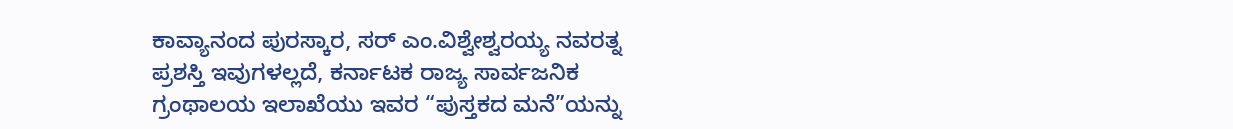ಕಾವ್ಯಾನಂದ ಪುರಸ್ಕಾರ, ಸರ್ ಎಂ.ವಿಶ್ವೇಶ್ವರಯ್ಯ ನವರತ್ನ ಪ್ರಶಸ್ತಿ ಇವುಗಳಲ್ಲದೆ, ಕರ್ನಾಟಕ ರಾಜ್ಯ ಸಾರ್ವಜನಿಕ ಗ್ರಂಥಾಲಯ ಇಲಾಖೆಯು ಇವರ “ಪುಸ್ತಕದ ಮನೆ”ಯನ್ನು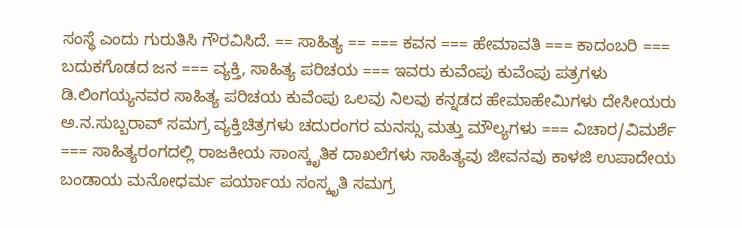ಸಂಸ್ಥೆ ಎಂದು ಗುರುತಿಸಿ ಗೌರವಿಸಿದೆ. == ಸಾಹಿತ್ಯ == === ಕವನ === ಹೇಮಾವತಿ === ಕಾದಂಬರಿ === ಬದುಕಗೊಡದ ಜನ === ವ್ಯಕ್ತಿ, ಸಾಹಿತ್ಯ ಪರಿಚಯ === ಇವರು ಕುವೆಂಪು ಕುವೆಂಪು ಪತ್ರಗಳು ಡಿ.ಲಿಂಗಯ್ಯನವರ ಸಾಹಿತ್ಯ ಪರಿಚಯ ಕುವೆಂಪು ಒಲವು ನಿಲವು ಕನ್ನಡದ ಹೇಮಾಹೇಮಿಗಳು ದೇಸೀಯರು ಅ.ನ.ಸುಬ್ಬರಾವ್ ಸಮಗ್ರ ವ್ಯಕ್ತಿಚಿತ್ರಗಳು ಚದುರಂಗರ ಮನಸ್ಸು ಮತ್ತು ಮೌಲ್ಯಗಳು === ವಿಚಾರ/ವಿಮರ್ಶೆ === ಸಾಹಿತ್ಯರಂಗದಲ್ಲಿ ರಾಜಕೀಯ ಸಾಂಸ್ಕೃತಿಕ ದಾಖಲೆಗಳು ಸಾಹಿತ್ಯವು ಜೀವನವು ಕಾಳಜಿ ಉಪಾದೇಯ ಬಂಡಾಯ ಮನೋಧರ್ಮ ಪರ್ಯಾಯ ಸಂಸ್ಕೃತಿ ಸಮಗ್ರ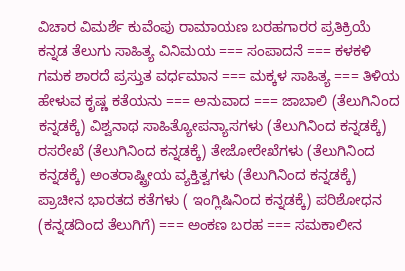ವಿಚಾರ ವಿಮರ್ಶೆ ಕುವೆಂಪು ರಾಮಾಯಣ ಬರಹಗಾರರ ಪ್ರತಿಕ್ರಿಯೆ ಕನ್ನಡ ತೆಲುಗು ಸಾಹಿತ್ಯ ವಿನಿಮಯ === ಸಂಪಾದನೆ === ಕಳಕಳಿ ಗಮಕ ಶಾರದೆ ಪ್ರಸ್ತುತ ವರ್ಧಮಾನ === ಮಕ್ಕಳ ಸಾಹಿತ್ಯ === ತಿಳಿಯ ಹೇಳುವ ಕೃಷ್ಣ ಕತೆಯನು === ಅನುವಾದ === ಜಾಬಾಲಿ (ತೆಲುಗಿನಿಂದ ಕನ್ನಡಕ್ಕೆ) ವಿಶ್ವನಾಥ ಸಾಹಿತ್ಯೋಪನ್ಯಾಸಗಳು (ತೆಲುಗಿನಿಂದ ಕನ್ನಡಕ್ಕೆ) ರಸರೇಖೆ (ತೆಲುಗಿನಿಂದ ಕನ್ನಡಕ್ಕೆ) ತೇಜೋರೇಖೆಗಳು (ತೆಲುಗಿನಿಂದ ಕನ್ನಡಕ್ಕೆ) ಅಂತರಾಷ್ಟ್ರೀಯ ವ್ಯಕ್ತಿತ್ವಗಳು (ತೆಲುಗಿನಿಂದ ಕನ್ನಡಕ್ಕೆ) ಪ್ರಾಚೀನ ಭಾರತದ ಕತೆಗಳು ( ಇಂಗ್ಲಿಷಿನಿಂದ ಕನ್ನಡಕ್ಕೆ) ಪರಿಶೋಧನ (ಕನ್ನಡದಿಂದ ತೆಲುಗಿಗೆ) === ಅಂಕಣ ಬರಹ === ಸಮಕಾಲೀನ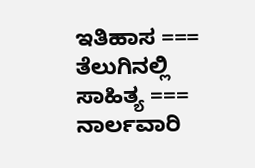ಇತಿಹಾಸ === ತೆಲುಗಿನಲ್ಲಿ ಸಾಹಿತ್ಯ === ನಾರ್ಲವಾರಿ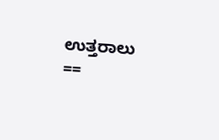ಉತ್ತರಾಲು ==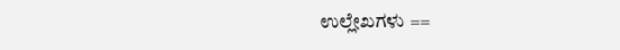ಉಲ್ಲೇಖಗಳು ==